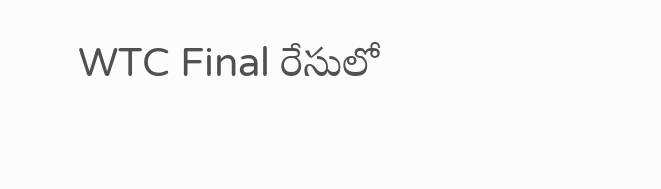WTC Final రేసులో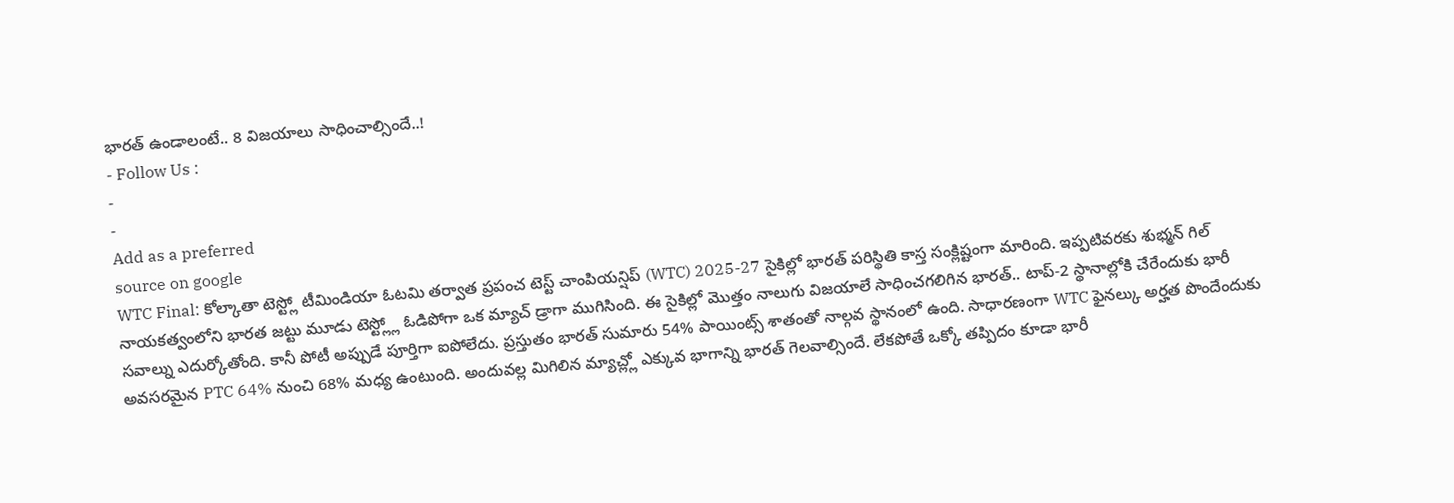భారత్ ఉండాలంటే.. 8 విజయాలు సాధించాల్సిందే..!
- Follow Us :
-
-
Add as a preferred
source on google
WTC Final: కోల్కాతా టెస్ట్లో టీమిండియా ఓటమి తర్వాత ప్రపంచ టెస్ట్ చాంపియన్షిప్ (WTC) 2025-27 సైకిల్లో భారత్ పరిస్థితి కాస్త సంక్లిష్టంగా మారింది. ఇప్పటివరకు శుభ్మన్ గిల్ నాయకత్వంలోని భారత జట్టు మూడు టెస్ట్ల్లో ఓడిపోగా ఒక మ్యాచ్ డ్రాగా ముగిసింది. ఈ సైకిల్లో మొత్తం నాలుగు విజయాలే సాధించగలిగిన భారత్.. టాప్-2 స్థానాల్లోకి చేరేందుకు భారీ సవాల్ను ఎదుర్కోతోంది. కానీ పోటీ అప్పుడే పూర్తిగా ఐపోలేదు. ప్రస్తుతం భారత్ సుమారు 54% పాయింట్స్ శాతంతో నాల్గవ స్థానంలో ఉంది. సాధారణంగా WTC ఫైనల్కు అర్హత పొందేందుకు అవసరమైన PTC 64% నుంచి 68% మధ్య ఉంటుంది. అందువల్ల మిగిలిన మ్యాచ్ల్లో ఎక్కువ భాగాన్ని భారత్ గెలవాల్సిందే. లేకపోతే ఒక్కో తప్పిదం కూడా భారీ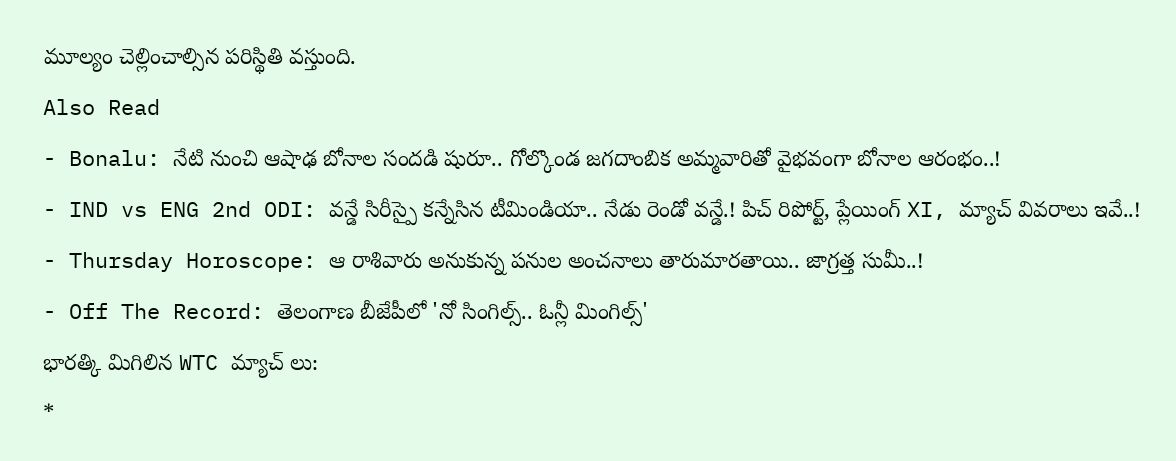మూల్యం చెల్లించాల్సిన పరిస్థితి వస్తుంది.
Also Read
- Bonalu: నేటి నుంచి ఆషాఢ బోనాల సందడి షురూ.. గోల్కొండ జగదాంబిక అమ్మవారితో వైభవంగా బోనాల ఆరంభం..!
- IND vs ENG 2nd ODI: వన్డే సిరీస్పై కన్నేసిన టీమిండియా.. నేడు రెండో వన్డే.! పిచ్ రిపోర్ట్, ప్లేయింగ్ XI, మ్యాచ్ వివరాలు ఇవే..!
- Thursday Horoscope: ఆ రాశివారు అనుకున్న పనుల అంచనాలు తారుమారతాయి.. జాగ్రత్త సుమీ..!
- Off The Record: తెలంగాణ బీజేపీలో 'నో సింగిల్స్.. ఓన్లీ మింగిల్స్'
భారత్కి మిగిలిన WTC మ్యాచ్ లు:
*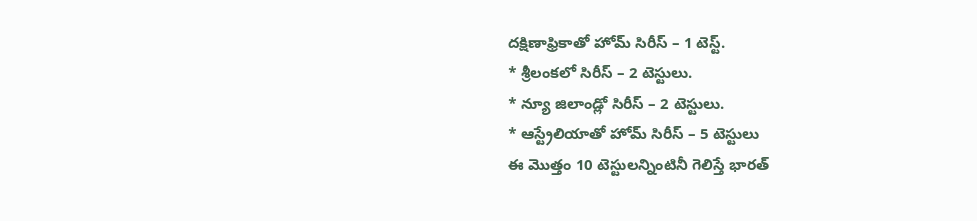దక్షిణాఫ్రికాతో హోమ్ సిరీస్ – 1 టెస్ట్.
* శ్రీలంకలో సిరీస్ – 2 టెస్టులు.
* న్యూ జిలాండ్లో సిరీస్ – 2 టెస్టులు.
* ఆస్ట్రేలియాతో హోమ్ సిరీస్ – 5 టెస్టులు
ఈ మొత్తం 10 టెస్టులన్నింటినీ గెలిస్తే భారత్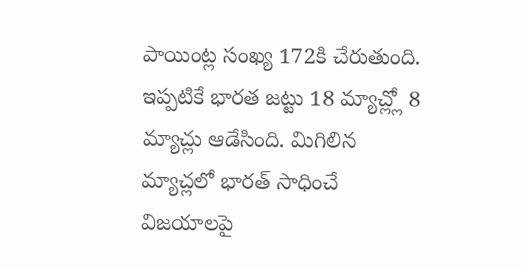పాయింట్ల సంఖ్య 172కి చేరుతుంది. ఇప్పటికే భారత జట్టు 18 మ్యాచ్ల్లో 8 మ్యాచ్లు ఆడేసింది. మిగిలిన మ్యాచ్లలో భారత్ సాధించే విజయాలపై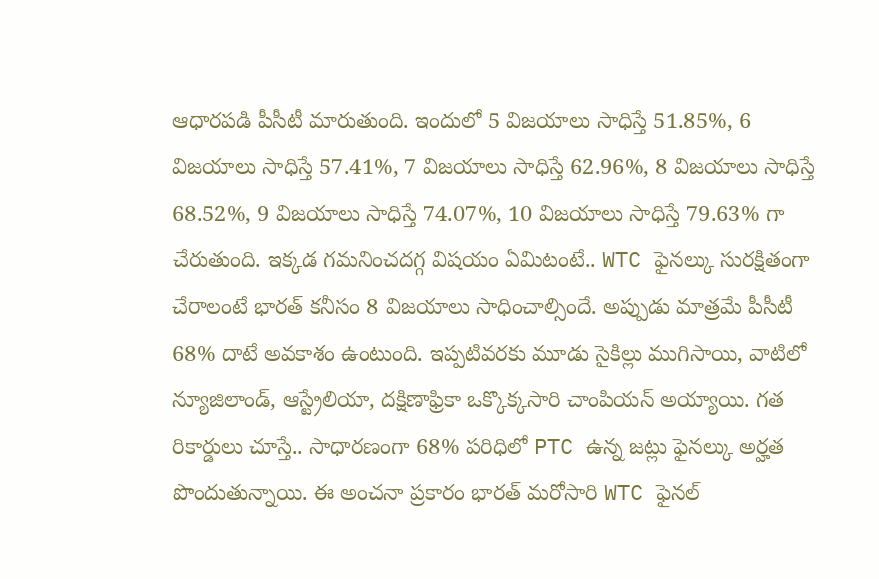ఆధారపడి పీసీటీ మారుతుంది. ఇందులో 5 విజయాలు సాధిస్తే 51.85%, 6 విజయాలు సాధిస్తే 57.41%, 7 విజయాలు సాధిస్తే 62.96%, 8 విజయాలు సాధిస్తే 68.52%, 9 విజయాలు సాధిస్తే 74.07%, 10 విజయాలు సాధిస్తే 79.63% గా చేరుతుంది. ఇక్కడ గమనించదగ్గ విషయం ఏమిటంటే.. WTC ఫైనల్కు సురక్షితంగా చేరాలంటే భారత్ కనీసం 8 విజయాలు సాధించాల్సిందే. అప్పుడు మాత్రమే పీసీటీ 68% దాటే అవకాశం ఉంటుంది. ఇప్పటివరకు మూడు సైకిల్లు ముగిసాయి, వాటిలో న్యూజిలాండ్, ఆస్ట్రేలియా, దక్షిణాఫ్రికా ఒక్కొక్కసారి చాంపియన్ అయ్యాయి. గత రికార్డులు చూస్తే.. సాధారణంగా 68% పరిధిలో PTC ఉన్న జట్లు ఫైనల్కు అర్హత పొందుతున్నాయి. ఈ అంచనా ప్రకారం భారత్ మరోసారి WTC ఫైనల్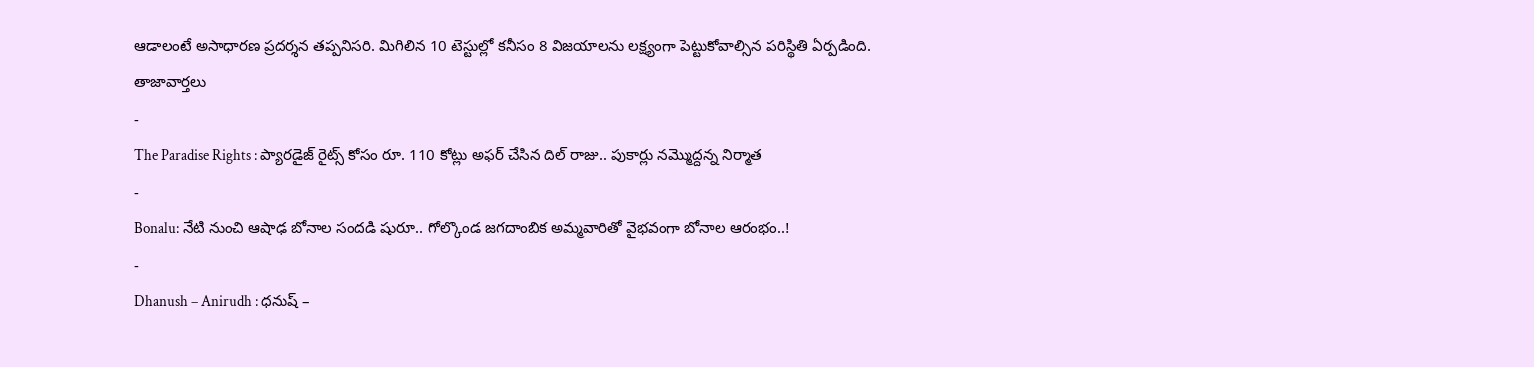ఆడాలంటే అసాధారణ ప్రదర్శన తప్పనిసరి. మిగిలిన 10 టెస్టుల్లో కనీసం 8 విజయాలను లక్ష్యంగా పెట్టుకోవాల్సిన పరిస్థితి ఏర్పడింది.
తాజావార్తలు
-
The Paradise Rights : ప్యారడైజ్ రైట్స్ కోసం రూ. 110 కోట్లు అఫర్ చేసిన దిల్ రాజు.. పుకార్లు నమ్మొద్దన్న నిర్మాత
-
Bonalu: నేటి నుంచి ఆషాఢ బోనాల సందడి షురూ.. గోల్కొండ జగదాంబిక అమ్మవారితో వైభవంగా బోనాల ఆరంభం..!
-
Dhanush – Anirudh : ధనుష్ –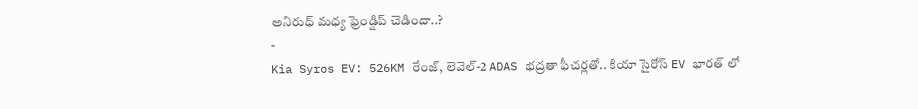అనిరుధ్ మధ్య ఫ్రెండ్షిప్ చెడిందా..?
-
Kia Syros EV: 526KM రేంజ్, లెవెల్-2 ADAS భద్రతా ఫీచర్లతో.. కియా సైరోస్ EV భారత్ లో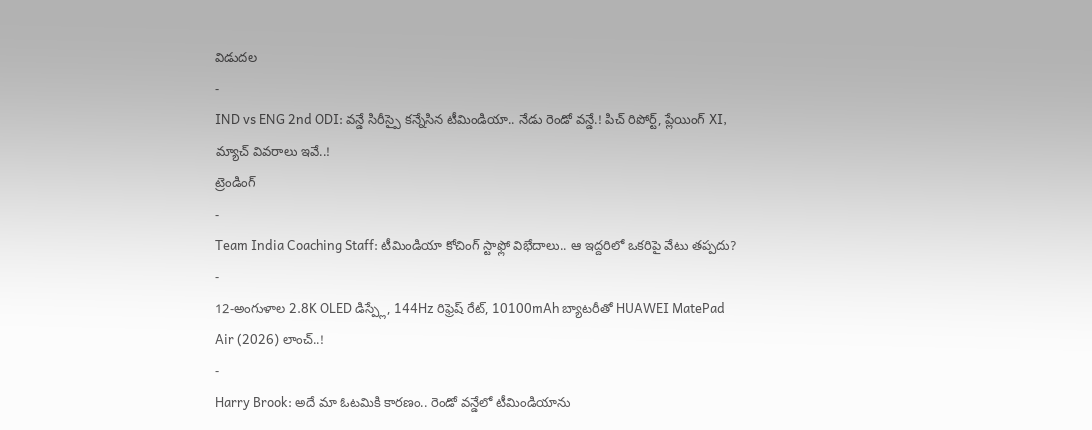విడుదల
-
IND vs ENG 2nd ODI: వన్డే సిరీస్పై కన్నేసిన టీమిండియా.. నేడు రెండో వన్డే.! పిచ్ రిపోర్ట్, ప్లేయింగ్ XI, మ్యాచ్ వివరాలు ఇవే..!
ట్రెండింగ్
-
Team India Coaching Staff: టీమిండియా కోచింగ్ స్టాఫ్లో విభేదాలు.. ఆ ఇద్దరిలో ఒకరిపై వేటు తప్పదు?
-
12-అంగుళాల 2.8K OLED డిస్ప్లే, 144Hz రిఫ్రెష్ రేట్, 10100mAh బ్యాటరీతో HUAWEI MatePad Air (2026) లాంచ్..!
-
Harry Brook: అదే మా ఓటమికి కారణం.. రెండో వన్డేలో టీమిండియాను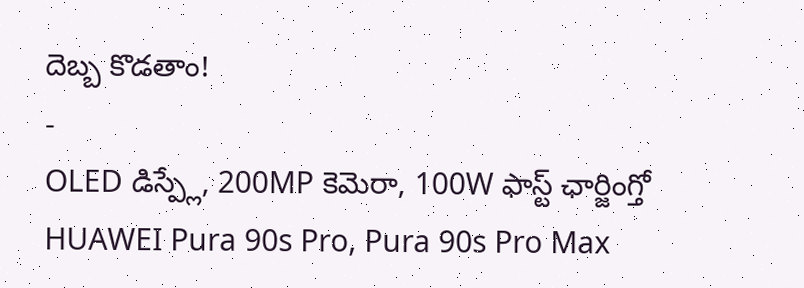దెబ్బ కొడతాం!
-
OLED డిస్ప్లే, 200MP కెమెరా, 100W ఫాస్ట్ ఛార్జింగ్తో HUAWEI Pura 90s Pro, Pura 90s Pro Max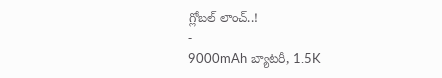గ్లోబల్ లాంచ్..!
-
9000mAh బ్యాటరీ, 1.5K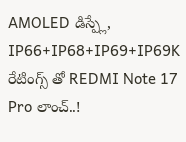AMOLED డిస్ప్లే, IP66+IP68+IP69+IP69K రేటింగ్స్ తో REDMI Note 17 Pro లాంచ్..!